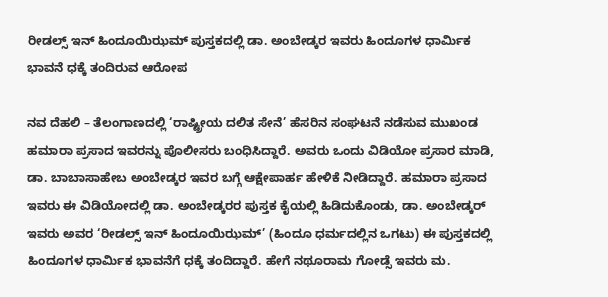ರೀಡಲ್ಸ್ ಇನ್ ಹಿಂದೂಯಿಝಮ್ ಪುಸ್ತಕದಲ್ಲಿ ಡಾ. ಅಂಬೇಡ್ಕರ ಇವರು ಹಿಂದೂಗಳ ಧಾರ್ಮಿಕ ಭಾವನೆ ಧಕ್ಕೆ ತಂದಿರುವ ಆರೋಪ

ನವ ದೆಹಲಿ – ತೆಲಂಗಾಣದಲ್ಲಿ ‘ರಾಷ್ಟ್ರೀಯ ದಲಿತ ಸೇನೆ’ ಹೆಸರಿನ ಸಂಘಟನೆ ನಡೆಸುವ ಮುಖಂಡ ಹಮಾರಾ ಪ್ರಸಾದ ಇವರನ್ನು ಪೊಲೀಸರು ಬಂಧಿಸಿದ್ದಾರೆ. ಅವರು ಒಂದು ವಿಡಿಯೋ ಪ್ರಸಾರ ಮಾಡಿ, ಡಾ. ಬಾಬಾಸಾಹೇಬ ಅಂಬೇಡ್ಕರ ಇವರ ಬಗ್ಗೆ ಆಕ್ಷೇಪಾರ್ಹ ಹೇಳಿಕೆ ನೀಡಿದ್ದಾರೆ. ಹಮಾರಾ ಪ್ರಸಾದ ಇವರು ಈ ವಿಡಿಯೋದಲ್ಲಿ ಡಾ. ಅಂಬೇಡ್ಕರರ ಪುಸ್ತಕ ಕೈಯಲ್ಲಿ ಹಿಡಿದುಕೊಂಡು, ಡಾ. ಅಂಬೇಡ್ಕರ್ ಇವರು ಅವರ ‘ರೀಡಲ್ಸ್ ಇನ್ ಹಿಂದೂಯಿಝಮ್’ (ಹಿಂದೂ ಧರ್ಮದಲ್ಲಿನ ಒಗಟು) ಈ ಪುಸ್ತಕದಲ್ಲಿ ಹಿಂದೂಗಳ ಧಾರ್ಮಿಕ ಭಾವನೆಗೆ ಧಕ್ಕೆ ತಂದಿದ್ದಾರೆ. ಹೇಗೆ ನಥೂರಾಮ ಗೋಡ್ಸೆ ಇವರು ಮ.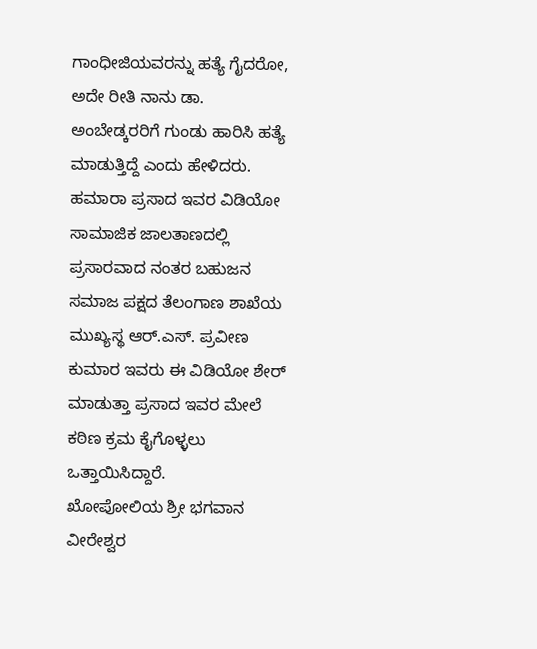ಗಾಂಧೀಜಿಯವರನ್ನು ಹತ್ಯೆ ಗೈದರೋ, ಅದೇ ರೀತಿ ನಾನು ಡಾ. ಅಂಬೇಡ್ಕರರಿಗೆ ಗುಂಡು ಹಾರಿಸಿ ಹತ್ಯೆ ಮಾಡುತ್ತಿದ್ದೆ ಎಂದು ಹೇಳಿದರು.
ಹಮಾರಾ ಪ್ರಸಾದ ಇವರ ವಿಡಿಯೋ ಸಾಮಾಜಿಕ ಜಾಲತಾಣದಲ್ಲಿ ಪ್ರಸಾರವಾದ ನಂತರ ಬಹುಜನ ಸಮಾಜ ಪಕ್ಷದ ತೆಲಂಗಾಣ ಶಾಖೆಯ ಮುಖ್ಯಸ್ಥ ಆರ್.ಎಸ್. ಪ್ರವೀಣ ಕುಮಾರ ಇವರು ಈ ವಿಡಿಯೋ ಶೇರ್ ಮಾಡುತ್ತಾ ಪ್ರಸಾದ ಇವರ ಮೇಲೆ ಕಠಿಣ ಕ್ರಮ ಕೈಗೊಳ್ಳಲು ಒತ್ತಾಯಿಸಿದ್ದಾರೆ.
ಖೋಪೋಲಿಯ ಶ್ರೀ ಭಗವಾನ ವೀರೇಶ್ವರ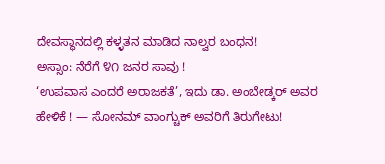ದೇವಸ್ಥಾನದಲ್ಲಿ ಕಳ್ಳತನ ಮಾಡಿದ ನಾಲ್ವರ ಬಂಧನ!
ಅಸ್ಸಾಂ: ನೆರೆಗೆ ೪೧ ಜನರ ಸಾವು !
‘ಉಪವಾಸ ಎಂದರೆ ಅರಾಜಕತೆ’, ಇದು ಡಾ. ಅಂಬೇಡ್ಕರ್ ಅವರ ಹೇಳಿಕೆ ! — ಸೋನಮ್ ವಾಂಗ್ಚುಕ್ ಅವರಿಗೆ ತಿರುಗೇಟು!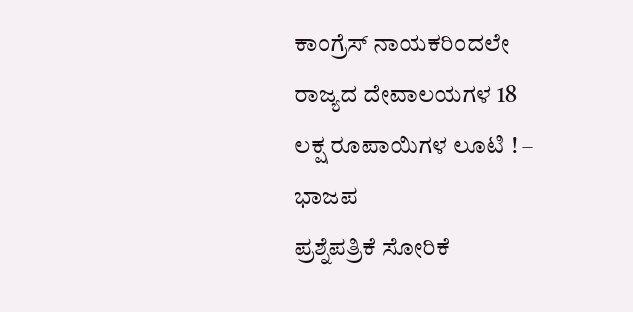ಕಾಂಗ್ರೆಸ್ ನಾಯಕರಿಂದಲೇ ರಾಜ್ಯದ ದೇವಾಲಯಗಳ 18 ಲಕ್ಷ ರೂಪಾಯಿಗಳ ಲೂಟಿ ! – ಭಾಜಪ
ಪ್ರಶ್ನೆಪತ್ರಿಕೆ ಸೋರಿಕೆ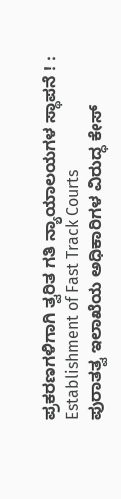ಪ್ರಕರಣಗಳಿಗಾಗಿ ತ್ವರಿತ ಗತಿ ನ್ಯಾಯಾಲಯಗಳ ಸ್ಥಾಪನೆ ! : Establishment of Fast Track Courts
ಪುರಾತತ್ವ ಇಲಾಖೆಯ ಅಧಿಕಾರಿಗಳ ವಿರುದ್ಧ ಕೇಸ್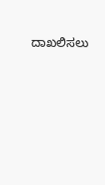ದಾಖಲಿಸಲು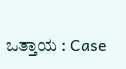ಒತ್ತಾಯ : Case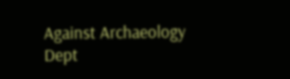Against Archaeology Dept